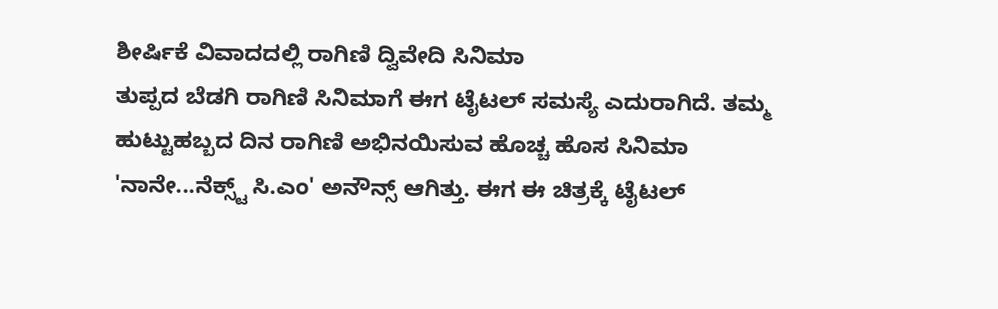ಶೀರ್ಷಿಕೆ ವಿವಾದದಲ್ಲಿ ರಾಗಿಣಿ ದ್ವಿವೇದಿ ಸಿನಿಮಾ
ತುಪ್ಪದ ಬೆಡಗಿ ರಾಗಿಣಿ ಸಿನಿಮಾಗೆ ಈಗ ಟೈಟಲ್ ಸಮಸ್ಯೆ ಎದುರಾಗಿದೆ. ತಮ್ಮ ಹುಟ್ಟುಹಬ್ಬದ ದಿನ ರಾಗಿಣಿ ಅಭಿನಯಿಸುವ ಹೊಚ್ಚ ಹೊಸ ಸಿನಿಮಾ 'ನಾನೇ...ನೆಕ್ಸ್ಟ್ ಸಿ.ಎಂ' ಅನೌನ್ಸ್ ಆಗಿತ್ತು. ಈಗ ಈ ಚಿತ್ರಕ್ಕೆ ಟೈಟಲ್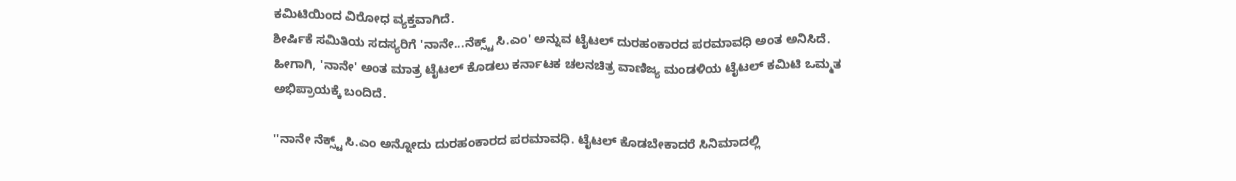ಕಮಿಟಿಯಿಂದ ವಿರೋಧ ವ್ಯಕ್ತವಾಗಿದೆ.
ಶೀರ್ಷಿಕೆ ಸಮಿತಿಯ ಸದಸ್ಯರಿಗೆ 'ನಾನೇ...ನೆಕ್ಸ್ಟ್ ಸಿ.ಎಂ' ಅನ್ನುವ ಟೈಟಲ್ ದುರಹಂಕಾರದ ಪರಮಾವಧಿ ಅಂತ ಅನಿಸಿದೆ. ಹೀಗಾಗಿ, 'ನಾನೇ' ಅಂತ ಮಾತ್ರ ಟೈಟಲ್ ಕೊಡಲು ಕರ್ನಾಟಕ ಚಲನಚಿತ್ರ ವಾಣಿಜ್ಯ ಮಂಡಳಿಯ ಟೈಟಲ್ ಕಮಿಟಿ ಒಮ್ಮತ ಅಭಿಪ್ರಾಯಕ್ಕೆ ಬಂದಿದೆ.

''ನಾನೇ ನೆಕ್ಸ್ಟ್ ಸಿ.ಎಂ ಅನ್ನೋದು ದುರಹಂಕಾರದ ಪರಮಾವಧಿ. ಟೈಟಲ್ ಕೊಡಬೇಕಾದರೆ ಸಿನಿಮಾದಲ್ಲಿ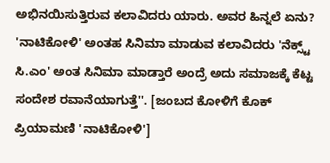ಅಭಿನಯಿಸುತ್ತಿರುವ ಕಲಾವಿದರು ಯಾರು. ಅವರ ಹಿನ್ನಲೆ ಏನು? 'ನಾಟಿಕೋಳಿ' ಅಂತಹ ಸಿನಿಮಾ ಮಾಡುವ ಕಲಾವಿದರು 'ನೆಕ್ಸ್ಟ್ ಸಿ.ಎಂ' ಅಂತ ಸಿನಿಮಾ ಮಾಡ್ತಾರೆ ಅಂದ್ರೆ ಅದು ಸಮಾಜಕ್ಕೆ ಕೆಟ್ಟ ಸಂದೇಶ ರವಾನೆಯಾಗುತ್ತೆ''. [ಜಂಬದ ಕೋಳಿಗೆ ಕೊಕ್ ಪ್ರಿಯಾಮಣಿ 'ನಾಟಿಕೋಳಿ']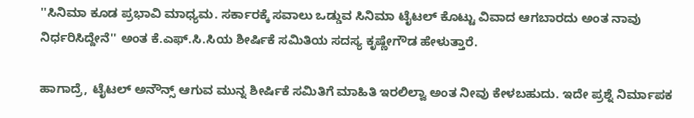''ಸಿನಿಮಾ ಕೂಡ ಪ್ರಭಾವಿ ಮಾಧ್ಯಮ. ಸರ್ಕಾರಕ್ಕೆ ಸವಾಲು ಒಡ್ಡುವ ಸಿನಿಮಾ ಟೈಟಲ್ ಕೊಟ್ಟು ವಿವಾದ ಆಗಬಾರದು ಅಂತ ನಾವು ನಿರ್ಧರಿಸಿದ್ದೇನೆ'' ಅಂತ ಕೆ.ಎಫ್.ಸಿ.ಸಿಯ ಶೀರ್ಷಿಕೆ ಸಮಿತಿಯ ಸದಸ್ಯ ಕೃಷ್ಣೇಗೌಡ ಹೇಳುತ್ತಾರೆ.

ಹಾಗಾದ್ರೆ, ಟೈಟಲ್ ಅನೌನ್ಸ್ ಆಗುವ ಮುನ್ನ ಶೀರ್ಷಿಕೆ ಸಮಿತಿಗೆ ಮಾಹಿತಿ ಇರಲಿಲ್ವಾ ಅಂತ ನೀವು ಕೇಳಬಹುದು. ಇದೇ ಪ್ರಶ್ನೆ ನಿರ್ಮಾಪಕ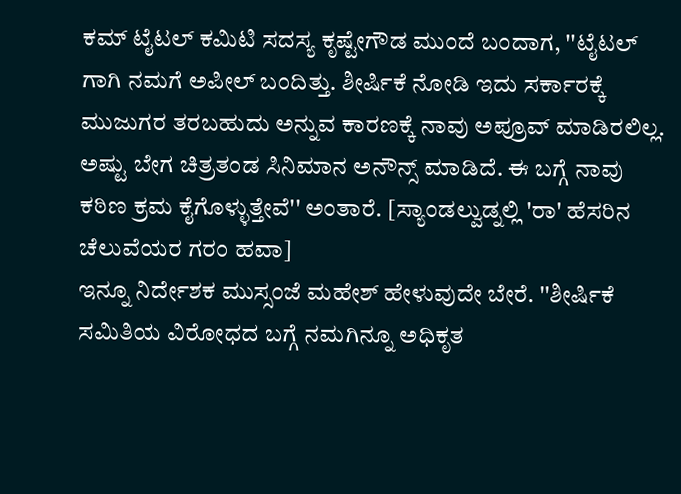ಕಮ್ ಟೈಟಲ್ ಕಮಿಟಿ ಸದಸ್ಯ ಕೃಷ್ಟೇಗೌಡ ಮುಂದೆ ಬಂದಾಗ, ''ಟೈಟಲ್ ಗಾಗಿ ನಮಗೆ ಅಪೀಲ್ ಬಂದಿತ್ತು. ಶೀರ್ಷಿಕೆ ನೋಡಿ ಇದು ಸರ್ಕಾರಕ್ಕೆ ಮುಜುಗರ ತರಬಹುದು ಅನ್ನುವ ಕಾರಣಕ್ಕೆ ನಾವು ಅಪ್ರೂವ್ ಮಾಡಿರಲಿಲ್ಲ. ಅಷ್ಟು ಬೇಗ ಚಿತ್ರತಂಡ ಸಿನಿಮಾನ ಅನೌನ್ಸ್ ಮಾಡಿದೆ. ಈ ಬಗ್ಗೆ ನಾವು ಕಠಿಣ ಕ್ರಮ ಕೈಗೊಳ್ಳುತ್ತೇವೆ'' ಅಂತಾರೆ. [ಸ್ಯಾಂಡಲ್ವುಡ್ನಲ್ಲಿ 'ರಾ' ಹೆಸರಿನ ಚೆಲುವೆಯರ ಗರಂ ಹವಾ]
ಇನ್ನೂ ನಿರ್ದೇಶಕ ಮುಸ್ಸಂಜೆ ಮಹೇಶ್ ಹೇಳುವುದೇ ಬೇರೆ. ''ಶೀರ್ಷಿಕೆ ಸಮಿತಿಯ ವಿರೋಧದ ಬಗ್ಗೆ ನಮಗಿನ್ನೂ ಅಧಿಕೃತ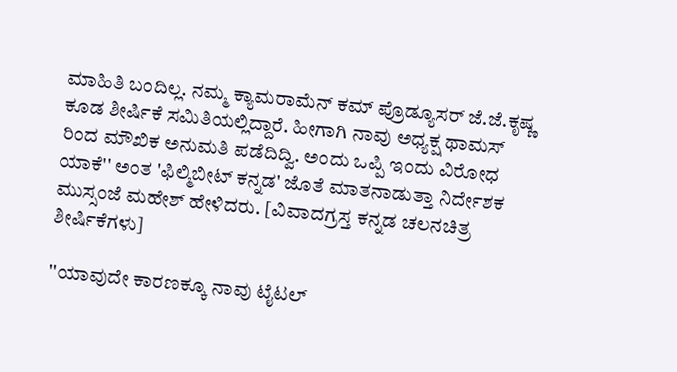ಮಾಹಿತಿ ಬಂದಿಲ್ಲ. ನಮ್ಮ ಕ್ಯಾಮರಾಮೆನ್ ಕಮ್ ಪ್ರೊಡ್ಯೂಸರ್ ಜೆ.ಜೆ.ಕೃಷ್ಣ ಕೂಡ ಶೀರ್ಷಿಕೆ ಸಮಿತಿಯಲ್ಲಿದ್ದಾರೆ. ಹೀಗಾಗಿ ನಾವು ಅಧ್ಯಕ್ಷ ಥಾಮಸ್ ರಿಂದ ಮೌಖಿಕ ಅನುಮತಿ ಪಡೆದಿದ್ವಿ. ಅಂದು ಒಪ್ಪಿ ಇಂದು ವಿರೋಧ ಯಾಕೆ'' ಅಂತ 'ಫಿಲ್ಮಿಬೀಟ್ ಕನ್ನಡ' ಜೊತೆ ಮಾತನಾಡುತ್ತಾ ನಿರ್ದೇಶಕ ಮುಸ್ಸಂಜೆ ಮಹೇಶ್ ಹೇಳಿದರು. [ವಿವಾದಗ್ರಸ್ತ ಕನ್ನಡ ಚಲನಚಿತ್ರ ಶೀರ್ಷಿಕೆಗಳು]

''ಯಾವುದೇ ಕಾರಣಕ್ಕೂ ನಾವು ಟೈಟಲ್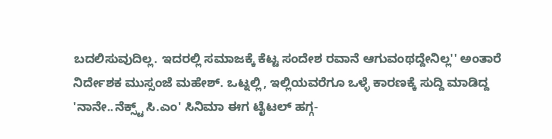ಬದಲಿಸುವುದಿಲ್ಲ. ಇದರಲ್ಲಿ ಸಮಾಜಕ್ಕೆ ಕೆಟ್ಟ ಸಂದೇಶ ರವಾನೆ ಆಗುವಂಥದ್ದೇನಿಲ್ಲ'' ಅಂತಾರೆ ನಿರ್ದೇಶಕ ಮುಸ್ಸಂಜೆ ಮಹೇಶ್. ಒಟ್ನಲ್ಲಿ, ಇಲ್ಲಿಯವರೆಗೂ ಒಳ್ಳೆ ಕಾರಣಕ್ಕೆ ಸುದ್ದಿ ಮಾಡಿದ್ದ 'ನಾನೇ..ನೆಕ್ಸ್ಟ್ ಸಿ.ಎಂ' ಸಿನಿಮಾ ಈಗ ಟೈಟಲ್ ಹಗ್ಗ-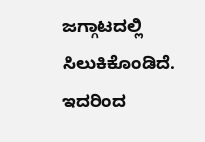ಜಗ್ಗಾಟದಲ್ಲಿ ಸಿಲುಕಿಕೊಂಡಿದೆ. ಇದರಿಂದ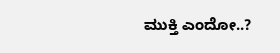ಮುಕ್ತಿ ಎಂದೋ..?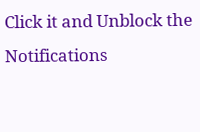Click it and Unblock the Notifications